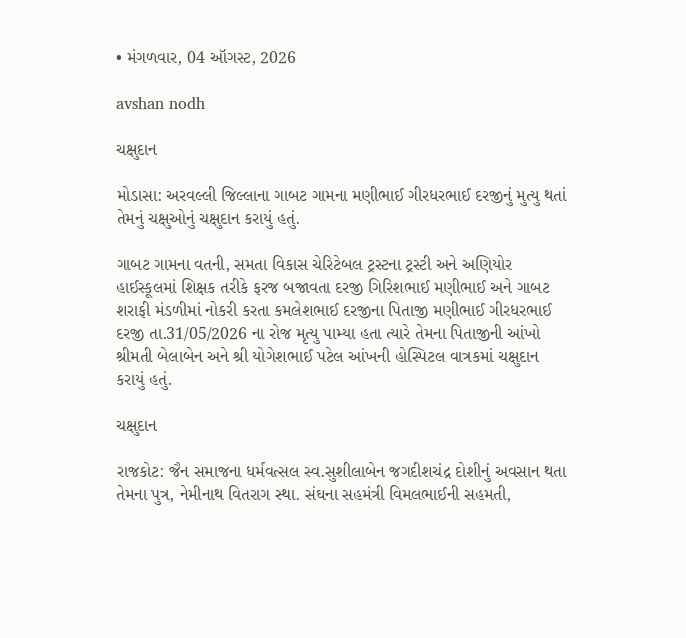• મંગળવાર, 04 ઑગસ્ટ, 2026

avshan nodh

ચક્ષુદાન

મોડાસા: અરવલ્લી જિલ્લાના ગાબટ ગામના મણીભાઈ ગીરધરભાઈ દરજીનું મુત્યુ થતાં તેમનું ચક્ષુઓનું ચક્ષુદાન કરાયું હતું.

ગાબટ ગામના વતની, સમતા વિકાસ ચેરિટેબલ ટ્રસ્ટના ટ્રસ્ટી અને અણિયોર હાઈસ્કૂલમાં શિક્ષક તરીકે ફરજ બજાવતા દરજી ગિરિશભાઈ મણીભાઈ અને ગાબટ શરાફી મંડળીમાં નોકરી કરતા કમલેશભાઈ દરજીના પિતાજી મણીભાઈ ગીરધરભાઈ દરજી તા.31/05/2026 ના રોજ મૃત્યુ પામ્યા હતા ત્યારે તેમના પિતાજીની આંખો શ્રીમતી બેલાબેન અને શ્રી યોગેશભાઈ પટેલ આંખની હોસ્પિટલ વાત્રકમાં ચક્ષુદાન કરાયું હતું.

ચક્ષુદાન

રાજકોટ: જૈન સમાજના ધર્મવત્સલ સ્વ.સુશીલાબેન જગદીશચંદ્ર દોશીનું અવસાન થતા તેમના પુત્ર, નેમીનાથ વિતરાગ સ્થા. સંઘના સહમંત્રી વિમલભાઈની સહમતી,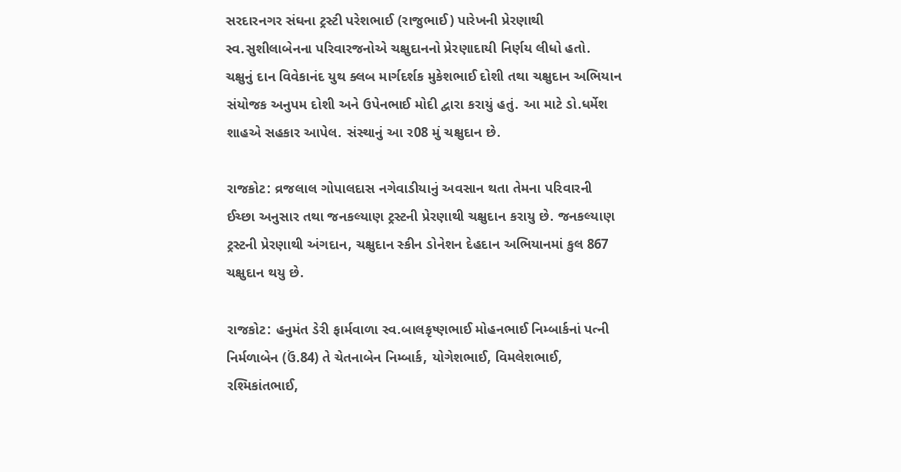સરદારનગર સંઘના ટ્રસ્ટી પરેશભાઈ (રાજુભાઈ) પારેખની પ્રેરણાથી સ્વ.સુશીલાબેનના પરિવારજનોએ ચક્ષુદાનનો પ્રેરણાદાયી નિર્ણય લીધો હતો. ચક્ષુનું દાન વિવેકાનંદ યુથ ક્લબ માર્ગદર્શક મુકેશભાઈ દોશી તથા ચક્ષુદાન અભિયાન સંયોજક અનુપમ દોશી અને ઉપેનભાઈ મોદી દ્વારા કરાયું હતું. આ માટે ડો.ધર્મેશ શાહએ સહકાર આપેલ. સંસ્થાનું આ ર08 મું ચક્ષુદાન છે.

રાજકોટ: વ્રજલાલ ગોપાલદાસ નગેવાડીયાનું અવસાન થતા તેમના પરિવારની ઈચ્છા અનુસાર તથા જનકલ્યાણ ટ્રસ્ટની પ્રેરણાથી ચક્ષુદાન કરાયુ છે. જનકલ્યાણ ટ્રસ્ટની પ્રેરણાથી અંગદાન, ચક્ષુદાન સ્કીન ડોનેશન દેહદાન અભિયાનમાં કુલ 867 ચક્ષુદાન થયુ છે.

રાજકોટ: હનુમંત ડેરી ફાર્મવાળા સ્વ.બાલકૃષ્ણભાઈ મોહનભાઈ નિમ્બાર્કનાં પત્ની નિર્મળાબેન (ઉં.84) તે ચેતનાબેન નિમ્બાર્ક, યોગેશભાઈ, વિમલેશભાઈ, રશ્મિકાંતભાઈ,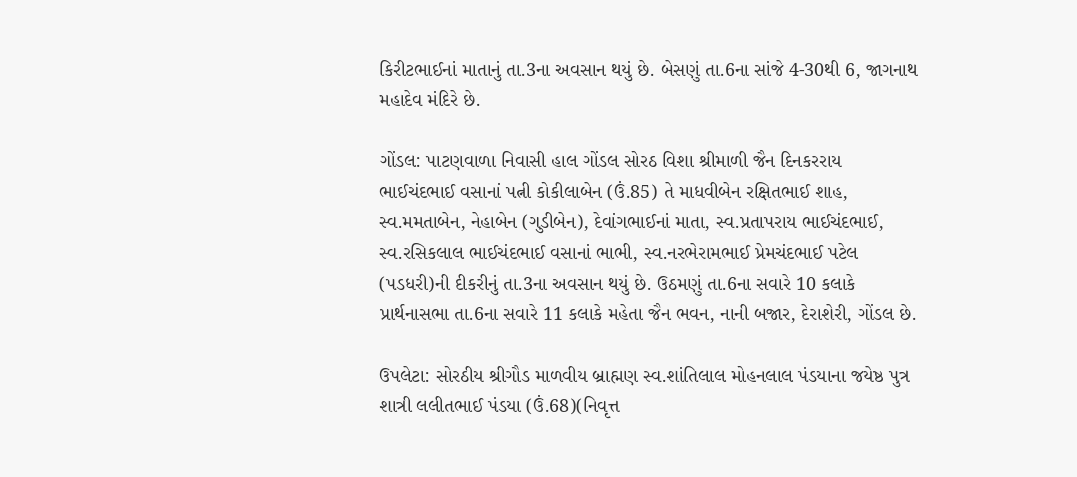કિરીટભાઈનાં માતાનું તા.3ના અવસાન થયું છે. બેસણું તા.6ના સાંજે 4-30થી 6, જાગનાથ મહાદેવ મંદિરે છે.

ગોંડલ: પાટણવાળા નિવાસી હાલ ગોંડલ સોરઠ વિશા શ્રીમાળી જૈન દિનકરરાય ભાઈચંદભાઈ વસાનાં પત્ની કોકીલાબેન (ઉં.85) તે માધવીબેન રક્ષિતભાઈ શાહ, સ્વ.મમતાબેન, નેહાબેન (ગુડીબેન), દેવાંગભાઈનાં માતા, સ્વ.પ્રતાપરાય ભાઈચંદભાઈ, સ્વ.રસિકલાલ ભાઈચંદભાઈ વસાનાં ભાભી, સ્વ.નરભેરામભાઈ પ્રેમચંદભાઈ પટેલ (પડધરી)ની દીકરીનું તા.3ના અવસાન થયું છે. ઉઠમણું તા.6ના સવારે 10 કલાકે પ્રાર્થનાસભા તા.6ના સવારે 11 કલાકે મહેતા જૈન ભવન, નાની બજાર, દેરાશેરી, ગોંડલ છે.

ઉપલેટા: સોરઠીય શ્રીગૌડ માળવીય બ્રાહ્મણ સ્વ.શાંતિલાલ મોહનલાલ પંડયાના જયેષ્ઠ પુત્ર શાત્રી લલીતભાઈ પંડયા (ઉં.68)(નિવૃત્ત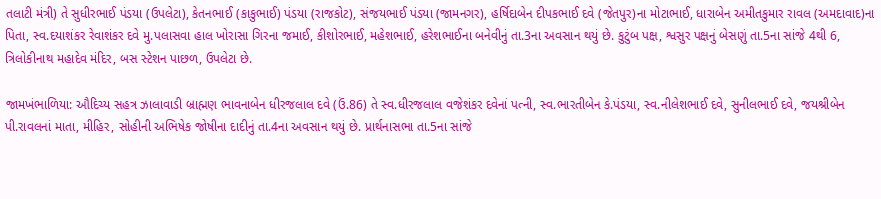તલાટી મંત્રી) તે સુધીરભાઈ પંડયા (ઉપલેટા), કેતનભાઈ (કાકુભાઈ) પંડયા (રાજકોટ), સંજયભાઈ પંડયા (જામનગર), હર્ષિદાબેન દીપકભાઈ દવે (જેતપુર)ના મોટાભાઈ, ધારાબેન અમીતકુમાર રાવલ (અમદાવાદ)ના પિતા, સ્વ.દયાશંકર રેવાશંકર દવે મુ.પલાસવા હાલ ખોરાસા ગિરના જમાઈ, કીશોરભાઈ, મહેશભાઈ, હરેશભાઈના બનેવીનું તા.3ના અવસાન થયું છે. કુટુંબ પક્ષ, શ્વસુર પક્ષનું બેસણું તા.5ના સાંજે 4થી 6, ત્રિલોકીનાથ મહાદેવ મંદિર, બસ સ્ટેશન પાછળ, ઉપલેટા છે.

જામખંભાળિયા: ઔદિચ્ય સહત્ર ઝાલાવાડી બ્રાહ્મણ ભાવનાબેન ધીરજલાલ દવે (ઉં.86) તે સ્વ.ધીરજલાલ વજેશંકર દવેનાં પત્ની, સ્વ.ભારતીબેન કે.પંડયા, સ્વ.નીલેશભાઈ દવે, સુનીલભાઈ દવે, જયશ્રીબેન પી.રાવલનાં માતા, મીહિર, સોહીની અભિષેક જોષીના દાદીનું તા.4ના અવસાન થયું છે. પ્રાર્થનાસભા તા.5ના સાંજે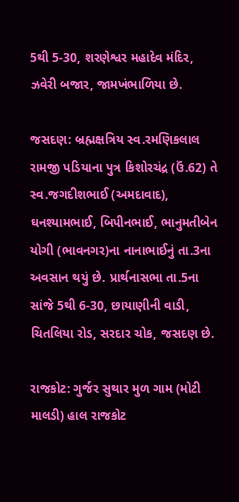5થી 5-30, શરણેશ્વર મહાદેવ મંદિર, ઝવેરી બજાર, જામખંભાળિયા છે.

જસદણ: બ્રહ્મક્ષત્રિય સ્વ.રમણિકલાલ રામજી પડિયાના પુત્ર કિશોરચંદ્ર (ઉં.62) તે સ્વ.જગદીશભાઈ (અમદાવાદ), ઘનશ્યામભાઈ, બિપીનભાઈ, ભાનુમતીબેન યોગી (ભાવનગર)ના નાનાભાઈનું તા.3ના અવસાન થયું છે. પ્રાર્થનાસભા તા.5ના સાંજે 5થી 6-30, છાયાણીની વાડી, ચિતલિયા રોડ, સરદાર ચોક, જસદણ છે.

રાજકોટ: ગુર્જર સુથાર મુળ ગામ (મોટી માલડી) હાલ રાજકોટ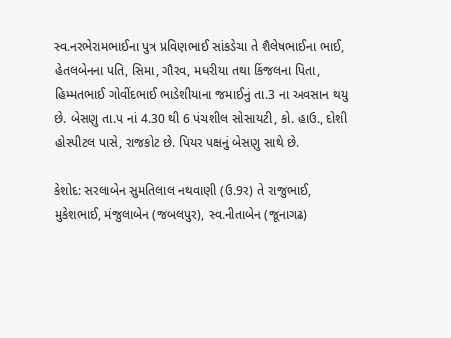સ્વ.નરભેરામભાઈના પુત્ર પ્રવિણભાઈ સાંકડેચા તે શૈલેષભાઈના ભાઈ, હેતલબેનના પતિ, સિમા, ગૌરવ, મધરીયા તથા કિંજલના પિતા, હિમ્મતભાઈ ગોવીંદભાઈ ભાડેશીયાના જમાઈનું તા.3 ના અવસાન થયુ છે. બેસણુ તા.પ નાં 4.30 થી 6 પંચશીલ સોસાયટી, કો. હાઉ., દોશી હોસ્પીટલ પાસે, રાજકોટ છે. પિયર પક્ષનું બેસણુ સાથે છે.

કેશોદ: સરલાબેન સુમતિલાલ નથવાણી (ઉ.9ર) તે રાજુભાઈ, મુકેશભાઈ, મંજુલાબેન (જબલપુર), સ્વ.નીતાબેન (જૂનાગઢ)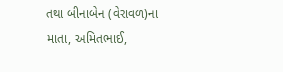તથા બીનાબેન (વેરાવળ)ના માતા, અમિતભાઈ,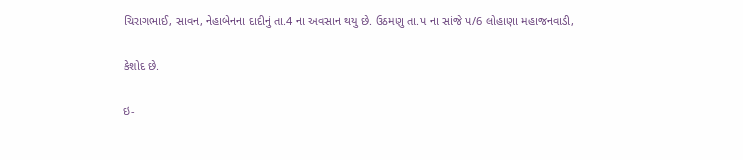ચિરાગભાઈ, સાવન, નેહાબેનના દાદીનું તા.4 ના અવસાન થયુ છે. ઉઠમણુ તા.પ ના સાંજે પ/6 લોહાણા મહાજનવાડી,

કેશોદ છે.

ઇ-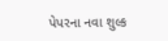પેપરના નવા શુલ્ક